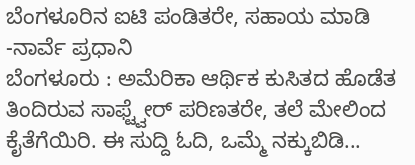ಬೆಂಗಳೂರಿನ ಐಟಿ ಪಂಡಿತರೇ, ಸಹಾಯ ಮಾಡಿ -ನಾರ್ವೆ ಪ್ರಧಾನಿ
ಬೆಂಗಳೂರು : ಅಮೆರಿಕಾ ಆರ್ಥಿಕ ಕುಸಿತದ ಹೊಡೆತ ತಿಂದಿರುವ ಸಾಫ್ಟ್ವೇರ್ ಪರಿಣತರೇ, ತಲೆ ಮೇಲಿಂದ ಕೈತೆಗೆಯಿರಿ. ಈ ಸುದ್ದಿ ಓದಿ, ಒಮ್ಮೆ ನಕ್ಕುಬಿಡಿ...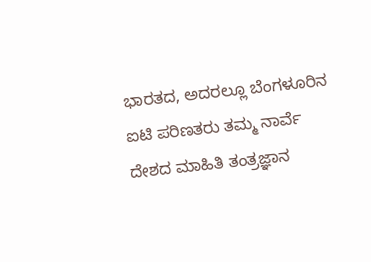ಭಾರತದ, ಅದರಲ್ಲೂ ಬೆಂಗಳೂರಿನ ಐಟಿ ಪರಿಣತರು ತಮ್ಮ ನಾರ್ವೆ ದೇಶದ ಮಾಹಿತಿ ತಂತ್ರಜ್ಞಾನ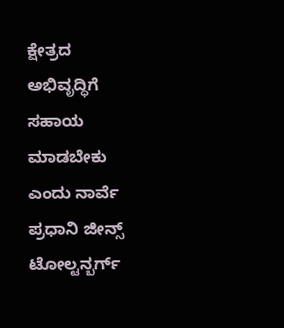ಕ್ಷೇತ್ರದ ಅಭಿವೃದ್ಧಿಗೆ ಸಹಾಯ ಮಾಡಬೇಕು ಎಂದು ನಾರ್ವೆ ಪ್ರಧಾನಿ ಜೀನ್ಸ್ ಟೋಲ್ಟನ್ಬರ್ಗ್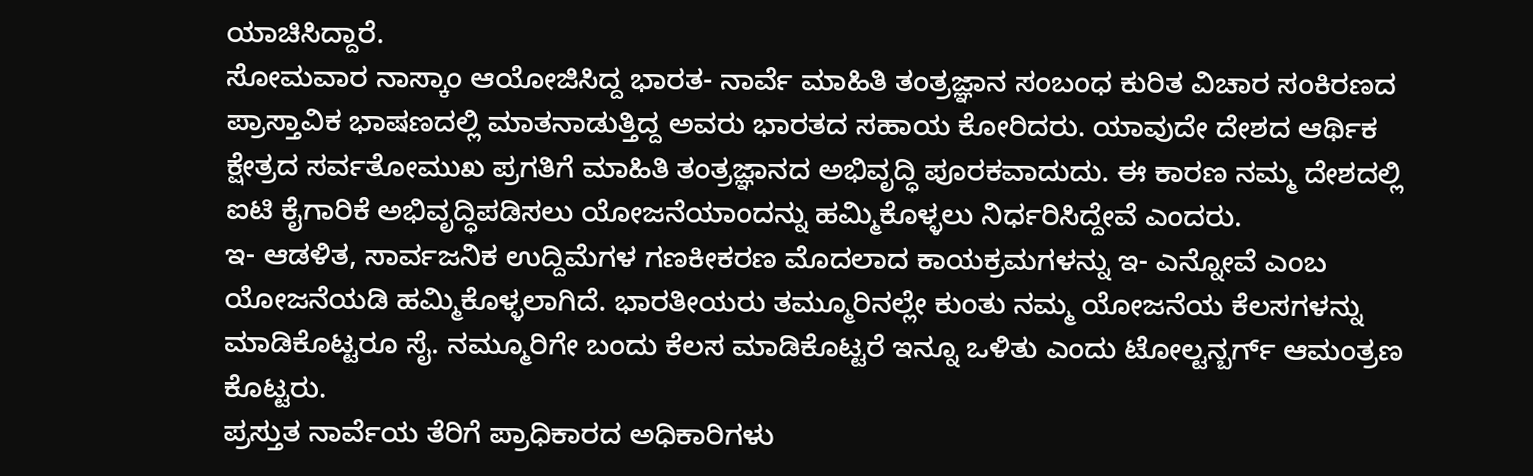ಯಾಚಿಸಿದ್ದಾರೆ.
ಸೋಮವಾರ ನಾಸ್ಕಾಂ ಆಯೋಜಿಸಿದ್ದ ಭಾರತ- ನಾರ್ವೆ ಮಾಹಿತಿ ತಂತ್ರಜ್ಞಾನ ಸಂಬಂಧ ಕುರಿತ ವಿಚಾರ ಸಂಕಿರಣದ ಪ್ರಾಸ್ತಾವಿಕ ಭಾಷಣದಲ್ಲಿ ಮಾತನಾಡುತ್ತಿದ್ದ ಅವರು ಭಾರತದ ಸಹಾಯ ಕೋರಿದರು. ಯಾವುದೇ ದೇಶದ ಆರ್ಥಿಕ ಕ್ಷೇತ್ರದ ಸರ್ವತೋಮುಖ ಪ್ರಗತಿಗೆ ಮಾಹಿತಿ ತಂತ್ರಜ್ಞಾನದ ಅಭಿವೃದ್ಧಿ ಪೂರಕವಾದುದು. ಈ ಕಾರಣ ನಮ್ಮ ದೇಶದಲ್ಲಿ ಐಟಿ ಕೈಗಾರಿಕೆ ಅಭಿವೃದ್ಧಿಪಡಿಸಲು ಯೋಜನೆಯಾಂದನ್ನು ಹಮ್ಮಿಕೊಳ್ಳಲು ನಿರ್ಧರಿಸಿದ್ದೇವೆ ಎಂದರು.
ಇ- ಆಡಳಿತ, ಸಾರ್ವಜನಿಕ ಉದ್ದಿಮೆಗಳ ಗಣಕೀಕರಣ ಮೊದಲಾದ ಕಾಯಕ್ರಮಗಳನ್ನು ಇ- ಎನ್ನೋವೆ ಎಂಬ ಯೋಜನೆಯಡಿ ಹಮ್ಮಿಕೊಳ್ಳಲಾಗಿದೆ. ಭಾರತೀಯರು ತಮ್ಮೂರಿನಲ್ಲೇ ಕುಂತು ನಮ್ಮ ಯೋಜನೆಯ ಕೆಲಸಗಳನ್ನು ಮಾಡಿಕೊಟ್ಟರೂ ಸೈ. ನಮ್ಮೂರಿಗೇ ಬಂದು ಕೆಲಸ ಮಾಡಿಕೊಟ್ಟರೆ ಇನ್ನೂ ಒಳಿತು ಎಂದು ಟೋಲ್ಟನ್ಬರ್ಗ್ ಆಮಂತ್ರಣ ಕೊಟ್ಟರು.
ಪ್ರಸ್ತುತ ನಾರ್ವೆಯ ತೆರಿಗೆ ಪ್ರಾಧಿಕಾರದ ಅಧಿಕಾರಿಗಳು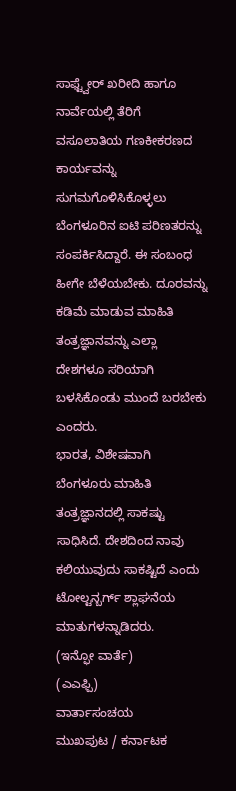ಸಾಫ್ಟ್ವೇರ್ ಖರೀದಿ ಹಾಗೂ ನಾರ್ವೆಯಲ್ಲಿ ತೆರಿಗೆ ವಸೂಲಾತಿಯ ಗಣಕೀಕರಣದ ಕಾರ್ಯವನ್ನು ಸುಗಮಗೊಳಿಸಿಕೊಳ್ಳಲು ಬೆಂಗಳೂರಿನ ಐಟಿ ಪರಿಣತರನ್ನು ಸಂಪರ್ಕಿಸಿದ್ದಾರೆ. ಈ ಸಂಬಂಧ ಹೀಗೇ ಬೆಳೆಯಬೇಕು. ದೂರವನ್ನು ಕಡಿಮೆ ಮಾಡುವ ಮಾಹಿತಿ ತಂತ್ರಜ್ಞಾನವನ್ನು ಎಲ್ಲಾ ದೇಶಗಳೂ ಸರಿಯಾಗಿ ಬಳಸಿಕೊಂಡು ಮುಂದೆ ಬರಬೇಕು ಎಂದರು.
ಭಾರತ, ವಿಶೇಷವಾಗಿ ಬೆಂಗಳೂರು ಮಾಹಿತಿ ತಂತ್ರಜ್ಞಾನದಲ್ಲಿ ಸಾಕಷ್ಟು ಸಾಧಿಸಿದೆ. ದೇಶದಿಂದ ನಾವು ಕಲಿಯುವುದು ಸಾಕಷ್ಟಿದೆ ಎಂದು ಟೋಲ್ಟನ್ಬರ್ಗ್ ಶ್ಲಾಘನೆಯ ಮಾತುಗಳನ್ನಾಡಿದರು.
(ಇನ್ಫೋ ವಾರ್ತೆ)
(ಎಎಫ್ಪಿ)
ವಾರ್ತಾಸಂಚಯ
ಮುಖಪುಟ / ಕರ್ನಾಟಕ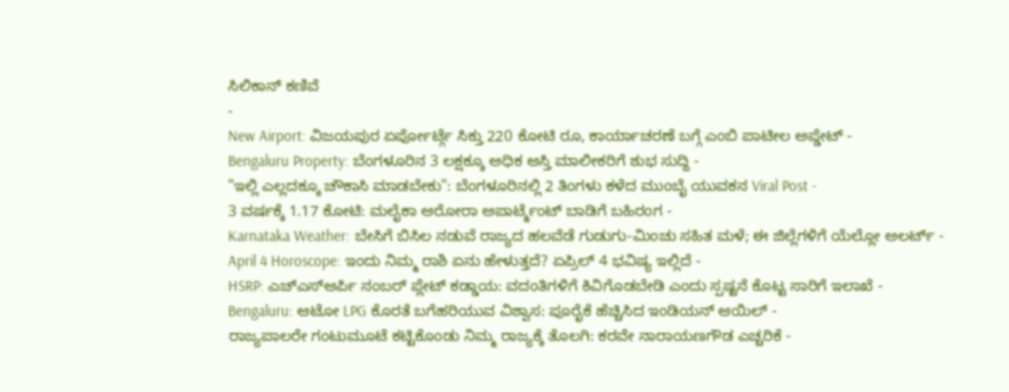ಸಿಲಿಕಾನ್ ಕಣಿವೆ
-
New Airport: ವಿಜಯಪುರ ಏರ್ಪೋರ್ಟ್ಗೆ ಸಿಕ್ತು 220 ಕೋಟಿ ರೂ, ಕಾರ್ಯಾಚರಣೆ ಬಗ್ಗೆ ಎಂಬಿ ಪಾಟೀಲ ಅಪ್ಡೇಟ್ -
Bengaluru Property: ಬೆಂಗಳೂರಿನ 3 ಲಕ್ಷಕ್ಕೂ ಅಧಿಕ ಆಸ್ತಿ ಮಾಲೀಕರಿಗೆ ಶುಭ ಸುದ್ದಿ -
"ಇಲ್ಲಿ ಎಲ್ಲದಕ್ಕೂ ಚೌಕಾಸಿ ಮಾಡಬೇಕು": ಬೆಂಗಳೂರಿನಲ್ಲಿ 2 ತಿಂಗಳು ಕಳೆದ ಮುಂಬೈ ಯುವಕನ Viral Post -
3 ವರ್ಷಕ್ಕೆ 1.17 ಕೋಟಿ: ಮಲೈಕಾ ಅರೋರಾ ಅಪಾರ್ಟ್ಮೆಂಟ್ ಬಾಡಿಗೆ ಬಹಿರಂಗ -
Karnataka Weather: ಬೇಸಿಗೆ ಬಿಸಿಲ ನಡುವೆ ರಾಜ್ಯದ ಹಲವೆಡೆ ಗುಡುಗು-ಮಿಂಚು ಸಹಿತ ಮಳೆ; ಈ ಜಿಲ್ಲೆಗಳಿಗೆ ಯೆಲ್ಲೋ ಅಲರ್ಟ್ -
April 4 Horoscope: ಇಂದು ನಿಮ್ಮ ರಾಶಿ ಏನು ಹೇಳುತ್ತದೆ? ಏಪ್ರಿಲ್ 4 ಭವಿಷ್ಯ ಇಲ್ಲಿದೆ -
HSRP: ಎಚ್ಎಸ್ಆರ್ಪಿ ನಂಬರ್ ಪ್ಲೇಟ್ ಕಡ್ಡಾಯ: ವದಂತಿಗಳಿಗೆ ಕಿವಿಗೊಡಬೇಡಿ ಎಂದು ಸ್ಪಷ್ಟನೆ ಕೊಟ್ಟ ಸಾರಿಗೆ ಇಲಾಖೆ -
Bengaluru: ಆಟೋ LPG ಕೊರತೆ ಬಗೆಹರಿಯುವ ವಿಶ್ವಾಸ: ಪೂರೈಕೆ ಹೆಚ್ಚಿಸಿದ ಇಂಡಿಯನ್ ಆಯಿಲ್ -
ರಾಜ್ಯಪಾಲರೇ ಗಂಟುಮೂಟೆ ಕಟ್ಟಿಕೊಂಡು ನಿಮ್ಮ ರಾಜ್ಯಕ್ಕೆ ತೊಲಗಿ: ಕರವೇ ನಾರಾಯಣಗೌಡ ಎಚ್ಚರಿಕೆ -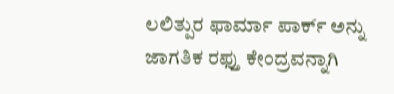ಲಲಿತ್ಪುರ ಫಾರ್ಮಾ ಪಾರ್ಕ್ ಅನ್ನು ಜಾಗತಿಕ ರಫ್ತು ಕೇಂದ್ರವನ್ನಾಗಿ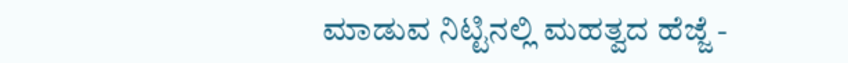ಮಾಡುವ ನಿಟ್ಟಿನಲ್ಲಿ ಮಹತ್ವದ ಹೆಜ್ಜೆ -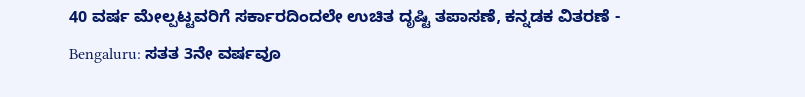40 ವರ್ಷ ಮೇಲ್ಪಟ್ಟವರಿಗೆ ಸರ್ಕಾರದಿಂದಲೇ ಉಚಿತ ದೃಷ್ಟಿ ತಪಾಸಣೆ, ಕನ್ನಡಕ ವಿತರಣೆ -
Bengaluru: ಸತತ 3ನೇ ವರ್ಷವೂ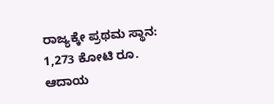ರಾಜ್ಯಕ್ಕೇ ಪ್ರಥಮ ಸ್ಥಾನ: 1,273 ಕೋಟಿ ರೂ. ಆದಾಯ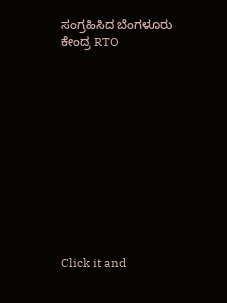ಸಂಗ್ರಹಿಸಿದ ಬೆಂಗಳೂರು ಕೇಂದ್ರ RTO












Click it and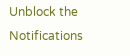Unblock the Notifications